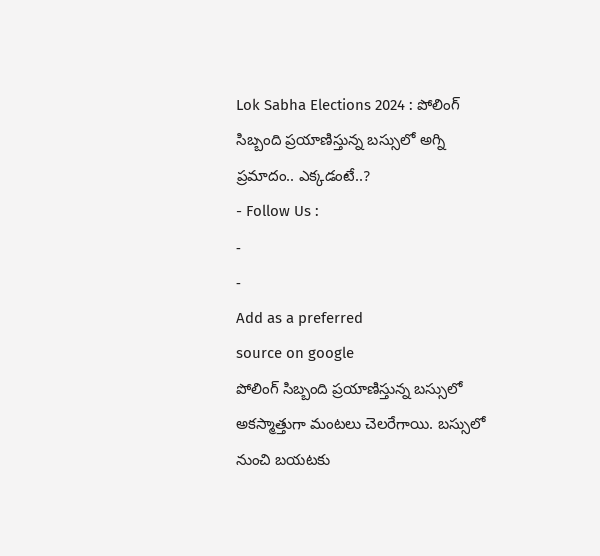Lok Sabha Elections 2024 : పోలింగ్ సిబ్బంది ప్రయాణిస్తున్న బస్సులో అగ్ని ప్రమాదం.. ఎక్కడంటే..?
- Follow Us :
-
-
Add as a preferred
source on google
పోలింగ్ సిబ్బంది ప్రయాణిస్తున్న బస్సులో అకస్మాత్తుగా మంటలు చెలరేగాయి. బస్సులో నుంచి బయటకు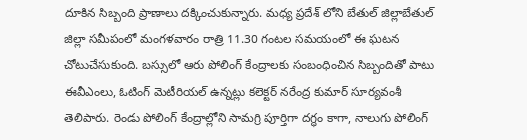దూకిన సిబ్బంది ప్రాణాలు దక్కించుకున్నారు. మధ్య ప్రదేశ్ లోని బేతుల్ జిల్లాబేతుల్ జిల్లా సమీపంలో మంగళవారం రాత్రి 11.30 గంటల సమయంలో ఈ ఘటన చోటుచేసుకుంది. బస్సులో ఆరు పోలింగ్ కేంద్రాలకు సంబంధించిన సిబ్బందితో పాటు ఈవీఎంలు, ఓటింగ్ మెటీరియల్ ఉన్నట్లు కలెక్టర్ నరేంద్ర కుమార్ సూర్యవంశీ తెలిపారు. రెండు పోలింగ్ కేంద్రాల్లోని సామగ్రి పూర్తిగా దగ్ధం కాగా, నాలుగు పోలింగ్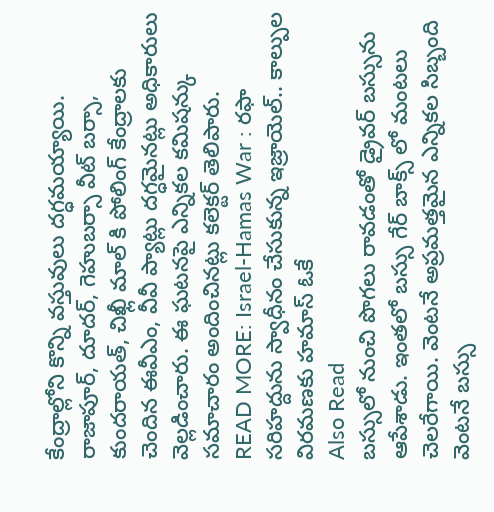కేంద్రాల్లోని కొన్ని వస్తువులు దగ్ధమయ్యాయి. రాజాపూర్, దూదర్, గెహుబర్సా వీట్ బర్సా, కుందరాయత్, చిఖ్లీ మాల్ కి పోలింగ్ కేంద్రాలకు చెందిన ఈవీఎం, వీవీ ప్యాట్లు దగ్ధమైనట్లు అధికారులు వెల్లడించారు. ఈ ఘటనపై ఎన్నికల కమిషన్కు సమాచారం అందించినట్లు కలెక్టర్ తెలిపారు.
READ MORE: Israel-Hamas War : రఫా సరిహద్దును స్వాధీనం చేసుకున్న ఇజ్రాయెల్.. కాల్పుల విరమణకు హమాస్ ఓకే
Also Read
బస్సులో నుంచి పొగలు రావడంతో డ్రైవర్ బస్సును ఆపేశాడు. ఇంతలో బస్సు గేర్ బాక్స్ లో మంటలు చెలరేగాయి. వెంటనే అప్రమత్తమైన ఎన్నికల సిబ్బంది వెంటనే బస్సు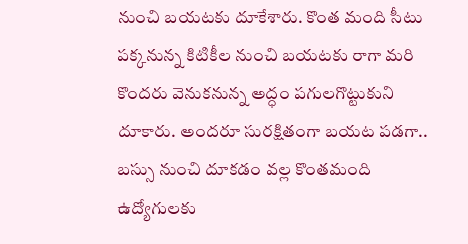నుంచి బయటకు దూకేశారు. కొంత మంది సీటు పక్కనున్న కిటికీల నుంచి బయటకు రాగా మరి కొందరు వెనుకనున్న అద్ధం పగులగొట్టుకుని దూకారు. అందరూ సురక్షితంగా బయట పడగా.. బస్సు నుంచి దూకడం వల్ల కొంతమంది ఉద్యోగులకు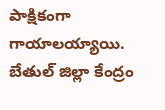పాక్షికంగా గాయాలయ్యాయి. బేతుల్ జిల్లా కేంద్రం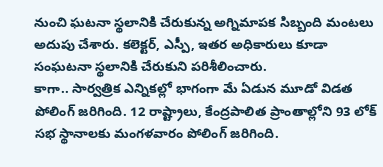నుంచి ఘటనా స్థలానికి చేరుకున్న అగ్నిమాపక సిబ్బంది మంటలు అదుపు చేశారు. కలెక్టర్, ఎస్పీ, ఇతర అధికారులు కూడా సంఘటనా స్థలానికి చేరుకుని పరిశీలించారు.
కాగా.. సార్వత్రిక ఎన్నికల్లో భాగంగా మే ఏడున మూడో విడత పోలింగ్ జరిగింది. 12 రాష్ట్రాలు, కేంద్రపాలిత ప్రాంతాల్లోని 93 లోక్ సభ స్థానాలకు మంగళవారం పోలింగ్ జరిగింది.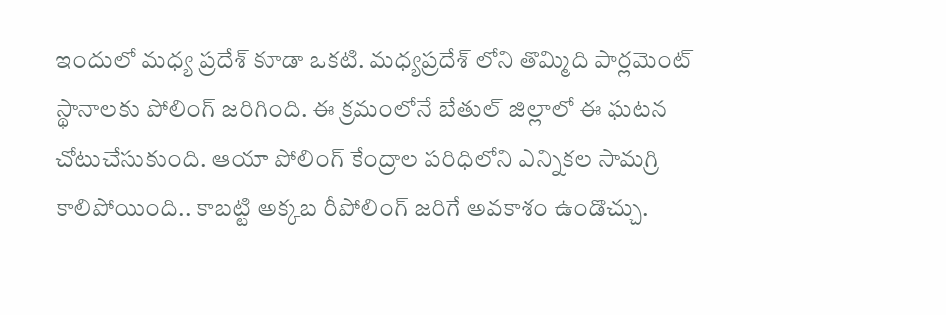ఇందులో మధ్య ప్రదేశ్ కూడా ఒకటి. మధ్యప్రదేశ్ లోని తొమ్మిది పార్లమెంట్ స్థానాలకు పోలింగ్ జరిగింది. ఈ క్రమంలోనే బేతుల్ జిల్లాలో ఈ ఘటన చోటుచేసుకుంది. ఆయా పోలింగ్ కేంద్రాల పరిధిలోని ఎన్నికల సామగ్రి కాలిపోయింది.. కాబట్టి అక్కబ రీపోలింగ్ జరిగే అవకాశం ఉండొచ్చు.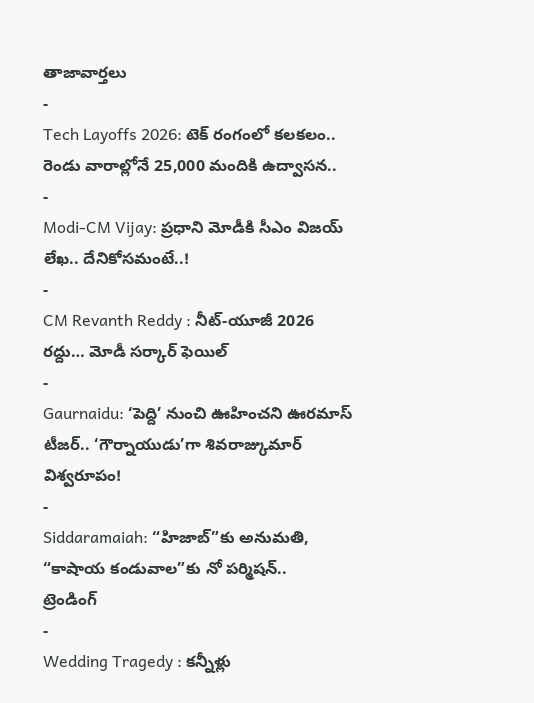తాజావార్తలు
-
Tech Layoffs 2026: టెక్ రంగంలో కలకలం.. రెండు వారాల్లోనే 25,000 మందికి ఉద్వాసన..
-
Modi-CM Vijay: ప్రధాని మోడీకి సీఎం విజయ్ లేఖ.. దేనికోసమంటే..!
-
CM Revanth Reddy : నీట్-యూజీ 2026 రద్దు… మోడీ సర్కార్ ఫెయిల్
-
Gaurnaidu: ‘పెద్ది’ నుంచి ఊహించని ఊరమాస్ టీజర్.. ‘గౌర్నాయుడు’గా శివరాజ్కుమార్ విశ్వరూపం!
-
Siddaramaiah: “హిజాబ్”కు అనుమతి, “కాషాయ కండువాల”కు నో పర్మిషన్..
ట్రెండింగ్
-
Wedding Tragedy : కన్నీళ్లు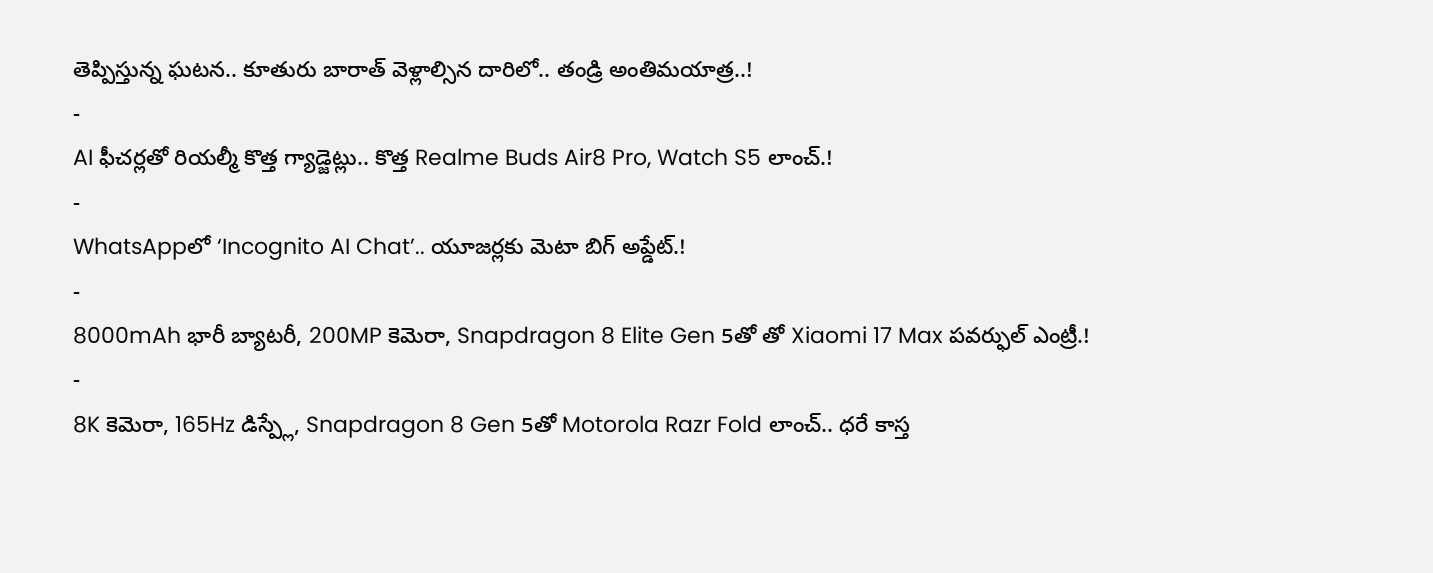తెప్పిస్తున్న ఘటన.. కూతురు బారాత్ వెళ్లాల్సిన దారిలో.. తండ్రి అంతిమయాత్ర..!
-
AI ఫీచర్లతో రియల్మీ కొత్త గ్యాడ్జెట్లు.. కొత్త Realme Buds Air8 Pro, Watch S5 లాంచ్.!
-
WhatsAppలో ‘Incognito AI Chat’.. యూజర్లకు మెటా బిగ్ అప్డేట్.!
-
8000mAh భారీ బ్యాటరీ, 200MP కెమెరా, Snapdragon 8 Elite Gen 5తో తో Xiaomi 17 Max పవర్ఫుల్ ఎంట్రీ.!
-
8K కెమెరా, 165Hz డిస్ప్లే, Snapdragon 8 Gen 5తో Motorola Razr Fold లాంచ్.. ధరే కాస్త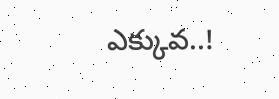ఎక్కువ..!